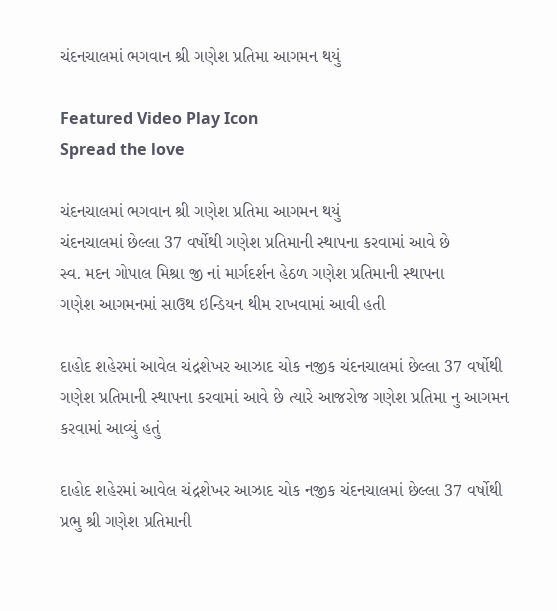ચંદનચાલમાં ભગવાન શ્રી ગણેશ પ્રતિમા આગમન થયું

Featured Video Play Icon
Spread the love

ચંદનચાલમાં ભગવાન શ્રી ગણેશ પ્રતિમા આગમન થયું
ચંદનચાલમાં છેલ્લા 37 વર્ષોથી ગણેશ પ્રતિમાની સ્થાપના કરવામાં આવે છે
સ્વ. મદન ગોપાલ મિશ્રા જી નાં માર્ગદર્શન હેઠળ ગણેશ પ્રતિમાની સ્થાપના
ગણેશ આગમનમાં સાઉથ ઇન્ડિયન થીમ રાખવામાં આવી હતી

દાહોદ શહેરમાં આવેલ ચંદ્રશેખર આઝાદ ચોક નજીક ચંદનચાલમાં છેલ્લા 37 વર્ષોથી ગણેશ પ્રતિમાની સ્થાપના કરવામાં આવે છે ત્યારે આજરોજ ગણેશ પ્રતિમા નુ આગમન કરવામાં આવ્યું હતું

દાહોદ શહેરમાં આવેલ ચંદ્રશેખર આઝાદ ચોક નજીક ચંદનચાલમાં છેલ્લા 37 વર્ષોથી પ્રભુ શ્રી ગણેશ પ્રતિમાની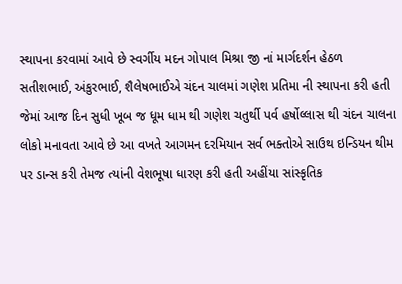સ્થાપના કરવામાં આવે છે સ્વર્ગીય મદન ગોપાલ મિશ્રા જી નાં માર્ગદર્શન હેઠળ સતીશભાઈ, અંકુરભાઈ, શૈલેષભાઈએ ચંદન ચાલમાં ગણેશ પ્રતિમા ની સ્થાપના કરી હતી જેમાં આજ દિન સુધી ખૂબ જ ધૂમ ધામ થી ગણેશ ચતુર્થી પર્વ હર્ષોલ્લાસ થી ચંદન ચાલના લોકો મનાવતા આવે છે આ વખતે આગમન દરમિયાન સર્વ ભક્તોએ સાઉથ ઇન્ડિયન થીમ પર ડાન્સ કરી તેમજ ત્યાંની વેશભૂષા ધારણ કરી હતી અહીંયા સાંસ્કૃતિક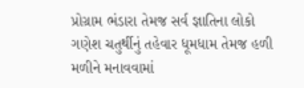પ્રોગ્રામ ભંડારા તેમજ સર્વ જ્ઞાતિના લોકો ગણેશ ચતુર્થીનું તહેવાર ધૂમધામ તેમજ હળી મળીને મનાવવામાં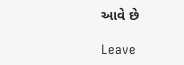આવે છે

Leave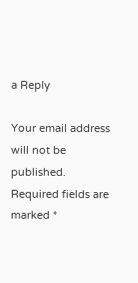a Reply

Your email address will not be published. Required fields are marked *